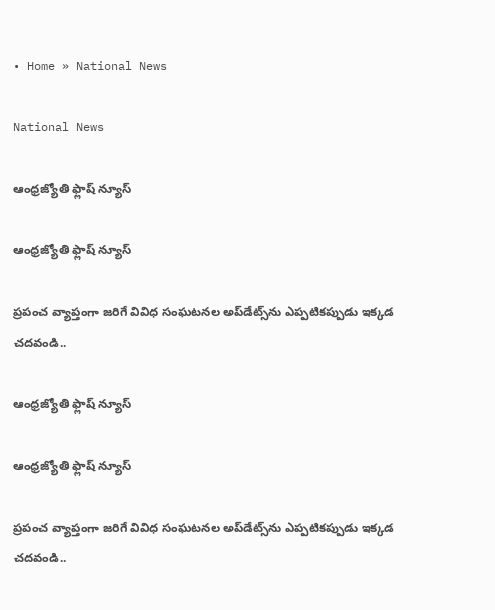• Home » National News

National News

ఆంధ్రజ్యోతి ఫ్లాష్ న్యూస్

ఆంధ్రజ్యోతి ఫ్లాష్ న్యూస్

ప్రపంచ వ్యాప్తంగా జరిగే వివిధ సంఘటనల అప్‌డేట్స్‌ను ఎప్పటికప్పుడు ఇక్కడ చదవండి..

ఆంధ్రజ్యోతి ఫ్లాష్ న్యూస్

ఆంధ్రజ్యోతి ఫ్లాష్ న్యూస్

ప్రపంచ వ్యాప్తంగా జరిగే వివిధ సంఘటనల అప్‌డేట్స్‌ను ఎప్పటికప్పుడు ఇక్కడ చదవండి..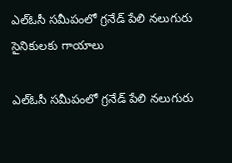ఎల్ఓసీ సమీపంలో గ్రనేడ్ పేలి నలుగురు సైనికులకు గాయాలు

ఎల్ఓసీ సమీపంలో గ్రనేడ్ పేలి నలుగురు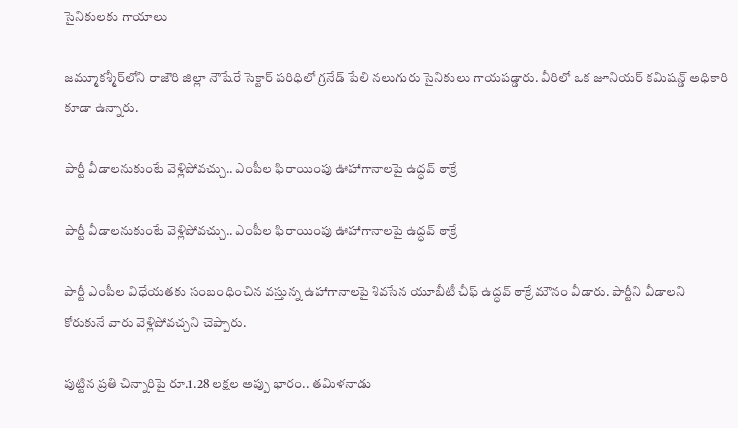సైనికులకు గాయాలు

జమ్మూకశ్మీర్‌లోని రాజౌరి జిల్లా నౌషేరే సెక్టార్ పరిధిలో గ్రనేడ్ పేలి నలుగురు సైనికులు గాయపడ్డారు. వీరిలో ఒక జూనియర్ కమిషన్డ్ అధికారి కూడా ఉన్నారు.

పార్టీ వీడాలనుకుంటే వెళ్లిపోవచ్చు.. ఎంపీల ఫిరాయింపు ఊహాగానాలపై ఉద్ధవ్ ఠాక్రే

పార్టీ వీడాలనుకుంటే వెళ్లిపోవచ్చు.. ఎంపీల ఫిరాయింపు ఊహాగానాలపై ఉద్ధవ్ ఠాక్రే

పార్టీ ఎంపీల విధేయతకు సంబంధించిన వస్తున్న ఉహాగానాలపై శివసేన యూబీటీ చీఫ్ ఉద్ధవ్ ఠాక్రే మౌనం వీడారు. పార్టీని వీడాలని కోరుకునే వారు వెళ్లిపోవచ్చని చెప్పారు.

పుట్టిన ప్రతి చిన్నారిపై రూ.1.28 లక్షల అప్పు భారం.. తమిళనాడు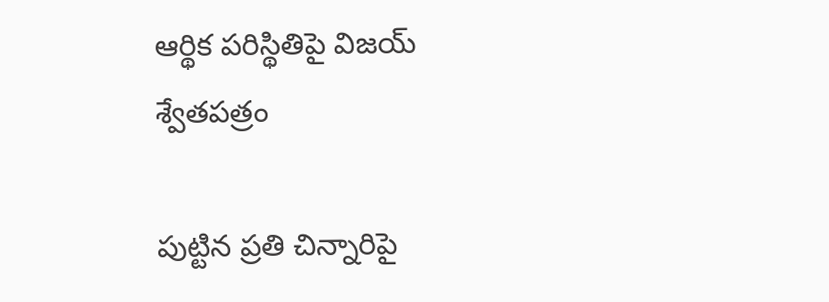ఆర్థిక పరిస్థితిపై విజయ్ శ్వేతపత్రం

పుట్టిన ప్రతి చిన్నారిపై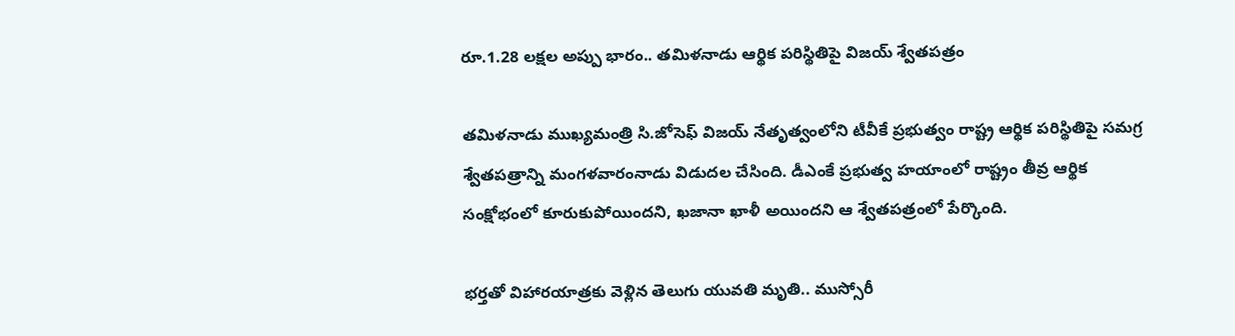రూ.1.28 లక్షల అప్పు భారం.. తమిళనాడు ఆర్థిక పరిస్థితిపై విజయ్ శ్వేతపత్రం

తమిళనాడు ముఖ్యమంత్రి సి.జోసెఫ్ విజయ్ నేతృత్వంలోని టీవీకే ప్రభుత్వం రాష్ట్ర ఆర్థిక పరిస్థితిపై సమగ్ర శ్వేతపత్రాన్ని మంగళవారంనాడు విడుదల చేసింది. డీఎంకే ప్రభుత్వ హయాంలో రాష్ట్రం తీవ్ర ఆర్థిక సంక్షోభంలో కూరుకుపోయిందని, ఖజానా ఖాళీ అయిందని ఆ శ్వేతపత్రంలో పేర్కొంది.

భర్తతో విహారయాత్రకు వెళ్లిన తెలుగు యువతి మృతి.. ముస్సోరీ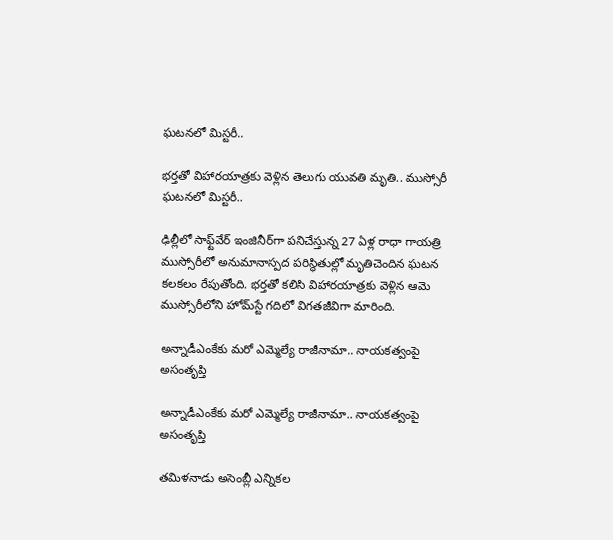ఘటనలో మిస్టరీ..

భర్తతో విహారయాత్రకు వెళ్లిన తెలుగు యువతి మృతి.. ముస్సోరీ ఘటనలో మిస్టరీ..

ఢిల్లీలో సాఫ్ట్‌వేర్ ఇంజినీర్‌గా పనిచేస్తున్న 27 ఏళ్ల రాధా గాయత్రి ముస్సోరీలో అనుమానాస్పద పరిస్థితుల్లో మృతిచెందిన ఘటన కలకలం రేపుతోంది. భర్తతో కలిసి విహారయాత్రకు వెళ్లిన ఆమె ముస్సోరీలోని హోమ్‌స్టే గదిలో విగతజీవిగా మారింది.

అన్నాడీఎంకేకు మరో ఎమ్మెల్యే రాజీనామా.. నాయకత్వంపై అసంతృప్తి

అన్నాడీఎంకేకు మరో ఎమ్మెల్యే రాజీనామా.. నాయకత్వంపై అసంతృప్తి

తమిళనాడు అసెంబ్లీ ఎన్నికల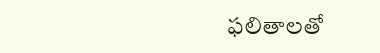ఫలితాలతో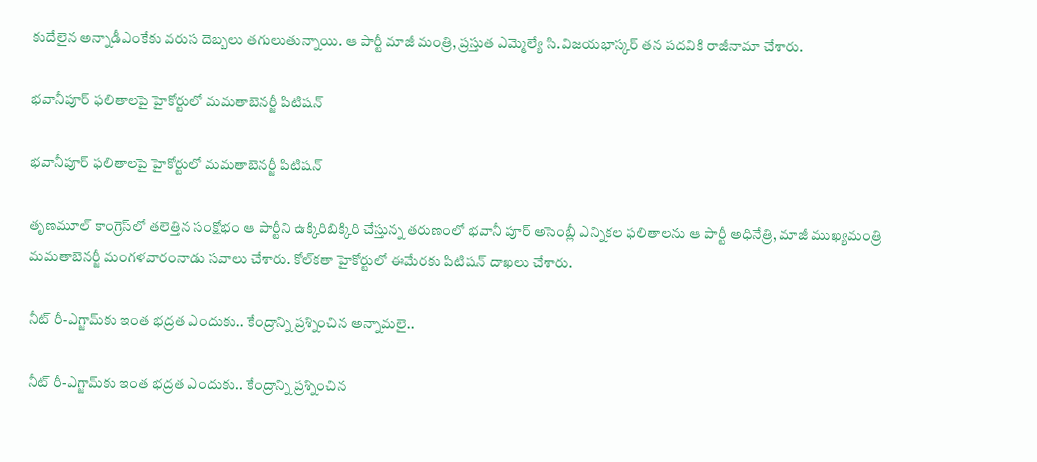కుదేలైన అన్నాడీఎంకేకు వరుస దెబ్బలు తగులుతున్నాయి. ఆ పార్టీ మాజీ మంత్రి, ప్రస్తుత ఎమ్మెల్యే సి.విజయభాస్కర్ తన పదవికి రాజీనామా చేశారు.

భవానీపూర్‌ ఫలితాలపై హైకోర్టులో మమతాబెనర్జీ పిటిషన్

భవానీపూర్‌ ఫలితాలపై హైకోర్టులో మమతాబెనర్జీ పిటిషన్

తృణమూల్ కాంగ్రెస్‌‌లో తలెత్తిన సంక్షోభం ఆ పార్టీని ఉక్కిరిబిక్కిరి చేస్తున్న తరుణంలో భవానీ పూర్ అసెంబ్లీ ఎన్నికల ఫలితాలను ఆ పార్టీ అధినేత్రి, మాజీ ముఖ్యమంత్రి మమతాబెనర్జీ మంగళవారంనాడు సవాలు చేశారు. కోల్‌కతా హైకోర్టులో ఈమేరకు పిటిషన్ దాఖలు చేశారు.

నీట్ రీ-ఎగ్జామ్‌కు ఇంత భద్రత ఎందుకు.. కేంద్రాన్ని ప్రశ్నించిన అన్నామలై..

నీట్ రీ-ఎగ్జామ్‌కు ఇంత భద్రత ఎందుకు.. కేంద్రాన్ని ప్రశ్నించిన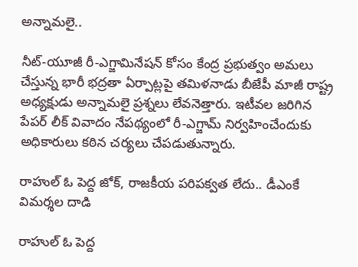అన్నామలై..

నీట్-యూజీ రీ-ఎగ్జామినేషన్ కోసం కేంద్ర ప్రభుత్వం అమలు చేస్తున్న భారీ భద్రతా ఏర్పాట్లపై తమిళనాడు బీజేపీ మాజీ రాష్ట్ర అధ్యక్షుడు అన్నామలై ప్రశ్నలు లేవనెత్తారు. ఇటీవల జరిగిన పేపర్ లీక్ వివాదం నేపథ్యంలో రీ-ఎగ్జామ్ నిర్వహించేందుకు అధికారులు కఠిన చర్యలు చేపడుతున్నారు.

రాహుల్ ఓ పెద్ద జోక్, రాజకీయ పరిపక్వత లేదు.. డీఎంకే విమర్శల దాడి

రాహుల్ ఓ పెద్ద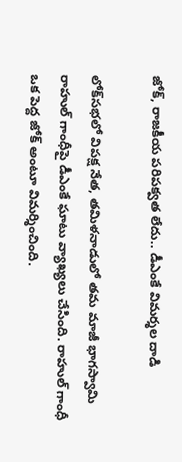జోక్, రాజకీయ పరిపక్వత లేదు.. డీఎంకే విమర్శల దాడి

లోక్‌సభలో విపక్ష నేత, తమిళనాడులో తమ మాజీ భాగస్వామి రాహుల్ గాంధీపై డీఎంకే ఘాటు వ్యాఖ్యలు చేసింది. రాహుల్ గాంధీ ఒక పెద్ద జోక్ అంటూ విమర్శించింది.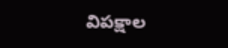విపక్షాల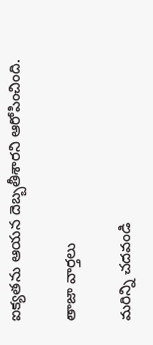ఐక్యతను ఆయన దెబ్బతీశారని ఆరోపించింది.

తాజా వార్తలు

మరిన్ని చదవండి